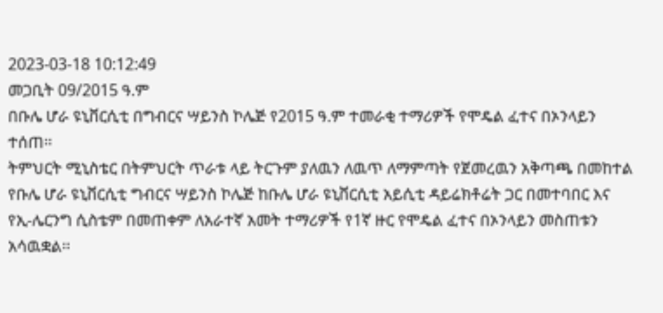2023-03-18 10:12:49
መጋቢት 09/2015 ዓ.ም
በቡሌ ሆራ ዩኒቨርሲቲ በግብርና ሣይንስ ኮሌጅ የ2015 ዓ.ም ተመራቂ ተማሪዎች የሞዴል ፈተና በኦንላይን ተሰጠ፡፡
ትምህርት ሚኒስቴር በትምህርት ጥራቱ ላይ ትርጉም ያለዉን ለዉጥ ለማምጣት የጀመረዉን አቅጣጫ በመከተል የቡሌ ሆራ ዩኒቨርሲቲ ግብርና ሣይንስ ኮሌጅ ከቡሌ ሆራ ዩኒቨርሲቲ አይሲቲ ዳይሬክቶሬት ጋር በመተባበር እና የኢ-ሌርንግ ሲስቴም በመጠቀም ለአራተኛ አመት ተማሪዎች የ1ኛ ዙር የሞዴል ፈተና በኦንላይን መስጠቱን አሳዉቋል፡፡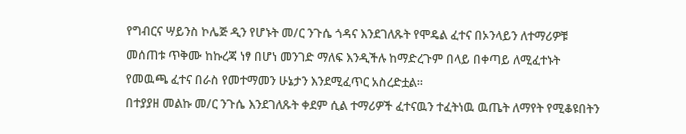የግብርና ሣይንስ ኮሌጅ ዲን የሆኑት መ/ር ንጉሴ ጎዳና እንደገለጹት የሞዴል ፈተና በኦንላይን ለተማሪዎቹ መሰጠቱ ጥቅሙ ከኩረጃ ነፃ በሆነ መንገድ ማለፍ እንዲችሉ ከማድረጉም በላይ በቀጣይ ለሚፈተኑት የመዉጫ ፈተና በራስ የመተማመን ሁኔታን እንደሚፈጥር አስረድቷል፡፡
በተያያዘ መልኩ መ/ር ንጉሴ እንደገለጹት ቀደም ሲል ተማሪዎች ፈተናዉን ተፈትነዉ ዉጤት ለማየት የሚቆዩበትን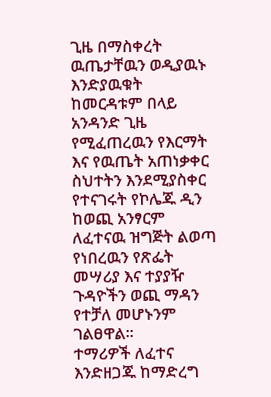ጊዜ በማስቀረት ዉጤታቸዉን ወዲያዉኑ እንድያዉቁት ከመርዳቱም በላይ አንዳንድ ጊዜ የሚፈጠረዉን የእርማት እና የዉጤት አጠነቃቀር ስህተትን እንደሚያስቀር የተናገሩት የኮሌጁ ዲን ከወጪ አንፃርም ለፈተናዉ ዝግጅት ልወጣ የነበረዉን የጽፌት መሣሪያ እና ተያያዥ ጉዳዮችን ወጪ ማዳን የተቻለ መሆኑንም ገልፀዋል፡፡
ተማሪዎች ለፈተና እንድዘጋጁ ከማድረግ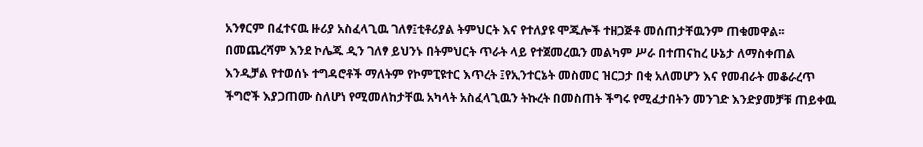አንፃርም በፈተናዉ ዙሪያ አስፈላጊዉ ገለፃ፤ቲቶሪያል ትምህርት እና የተለያዩ ሞጁሎች ተዘጋጅቶ መሰጠታቸዉንም ጠቁመዋል፡፡
በመጨረሻም እንደ ኮሌጁ ዲን ገለፃ ይህንኑ በትምህርት ጥራት ላይ የተጀመረዉን መልካም ሥራ በተጠናከረ ሁኔታ ለማስቀጠል እንዲቻል የተወሰኑ ተግዳሮቶች ማለትም የኮምፒዩተር እጥረት ፤የኢንተርኔት መስመር ዝርጋታ በቂ አለመሆን እና የመብራት መቆራረጥ ችግሮች እያጋጠሙ ስለሆነ የሚመለከታቸዉ አካላት አስፈላጊዉን ትኩረት በመስጠት ችግሩ የሚፈታበትን መንገድ እንድያመቻቹ ጠይቀዉ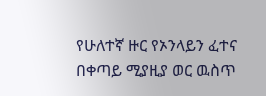የሁለተኛ ዙር የኦንላይን ፈተና በቀጣይ ሚያዚያ ወር ዉስጥ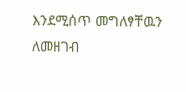እንደሚሰጥ መግለፃቸዉን ለመዘገብ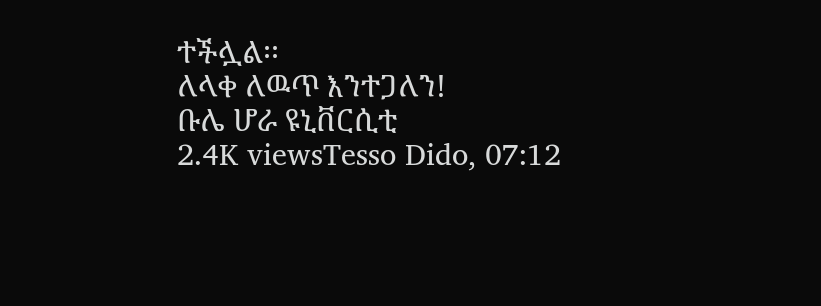ተችሏል፡፡
ለላቀ ለዉጥ እንተጋለን!
ቡሌ ሆራ ዩኒቨርሲቲ
2.4K viewsTesso Dido, 07:12